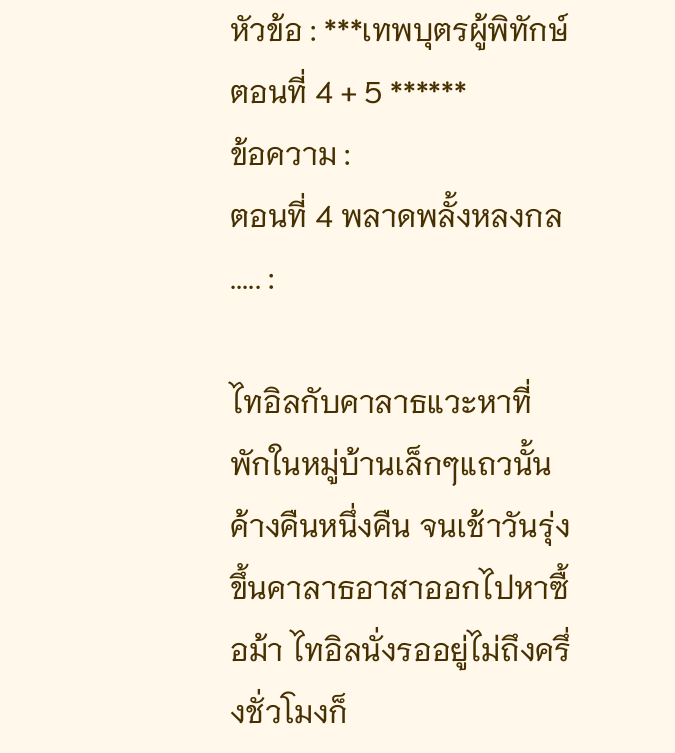หัวข้อ : ***เทพบุตรผู้พิทักษ์ ตอนที่ 4 + 5 ******
ข้อความ :
ตอนที่ 4 พลาดพลั้งหลงกล
..... :

ไทอิลกับคาลาธแวะหาที่พักในหมู่บ้านเล็กๆแถวนั้นค้างคืนหนึ่งคืน จนเช้าวันรุ่งขึ้นคาลาธอาสาออกไปหาซื้อม้า ไทอิลนั่งรออยู่ไม่ถึงครึ่งชั่วโมงก็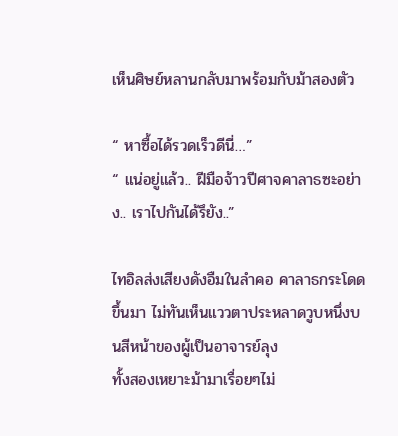เห็นศิษย์หลานกลับมาพร้อมกับม้าสองตัว

“ หาซื้อได้รวดเร็วดีนี่…”
“ แน่อยู่แล้ว.. ฝีมือจ้าวปีศาจคาลาธซะอย่าง.. เราไปกันได้รึยัง..”

ไทอิลส่งเสียงดังอืมในลำคอ คาลาธกระโดดขึ้นมา ไม่ทันเห็นแววตาประหลาดวูบหนึ่งบนสีหน้าของผู้เป็นอาจารย์ลุง
ทั้งสองเหยาะม้ามาเรื่อยๆไม่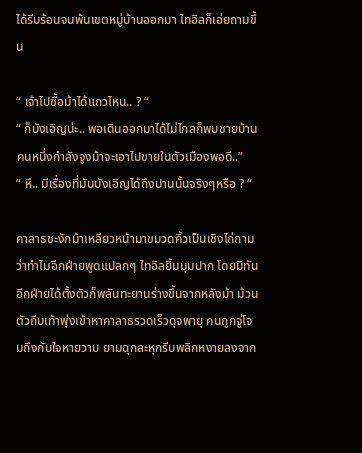ได้รีบร้อนจนพ้นเขตหมู่บ้านออกมา ไทอิลก็เอ่ยถามขึ้น

“ เจ้าไปซื้อม้าได้แถวไหน.. ? “
“ ก็บังเอิญน่ะ.. พอเดินออกมาได้ไม่ไกลก็พบชายบ้านคนหนึ่งกำลังจูงม้าจะเอาไปขายในตัวเมืองพอดี..”
“ หึ.. มีเรื่องที่มันบังเอิญได้ถึงปานนั้นจริงๆหรือ ? “

คาลาธชะงักม้าเหลียวหน้ามาขมวดคิ้วเป็นเชิงไถ่ถาม ว่าทำไมอีกฝ่ายพูดแปลกๆ ไทอิลยิ้มมุมปาก โดยมิทันอีกฝ่ายได้ตั้งตัวก็พลันทะยานร่างขึ้นจากหลังม้า ม้วนตัวถีบเท้าพุ่งเข้าหาคาลาธรวดเร็วดุจพายุ คนถูกจู่โจมถึงกับใจหายวาบ ยามฉุกละหุกรีบพลิกหงายลงจาก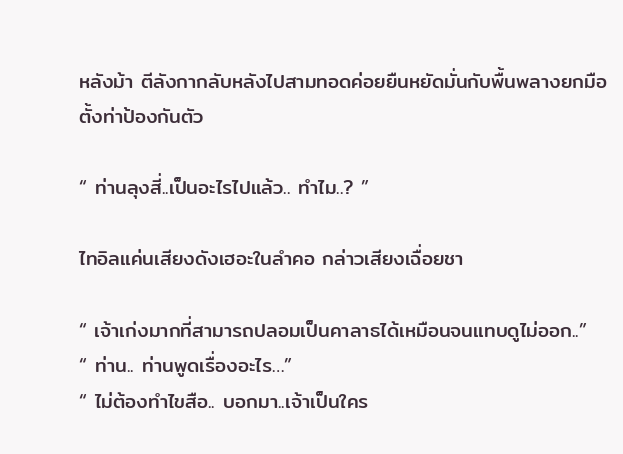หลังม้า ตีลังกากลับหลังไปสามทอดค่อยยืนหยัดมั่นกับพื้นพลางยกมือตั้งท่าป้องกันตัว

“ ท่านลุงสี่..เป็นอะไรไปแล้ว.. ทำไม..? ”

ไทอิลแค่นเสียงดังเฮอะในลำคอ กล่าวเสียงเฉื่อยชา

“ เจ้าเก่งมากที่สามารถปลอมเป็นคาลาธได้เหมือนจนแทบดูไม่ออก..”
“ ท่าน.. ท่านพูดเรื่องอะไร…”
“ ไม่ต้องทำไขสือ.. บอกมา..เจ้าเป็นใคร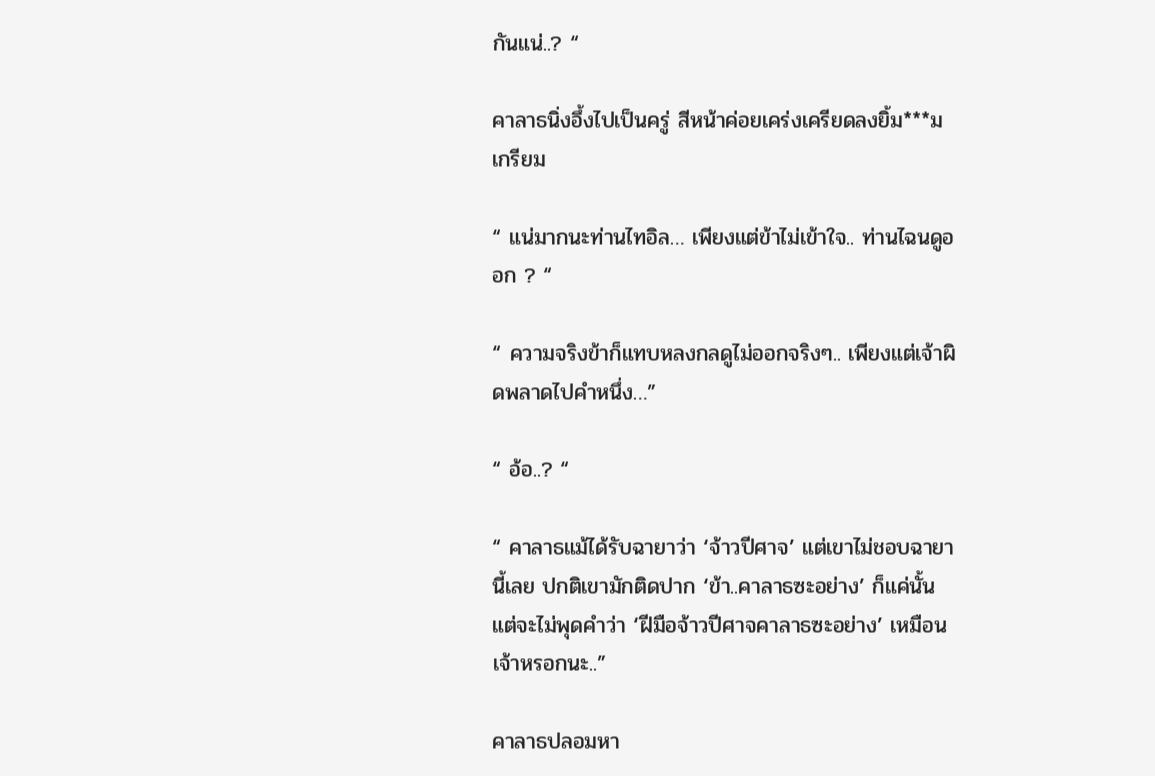กันแน่..? “

คาลาธนิ่งอึ้งไปเป็นครู่ สีหน้าค่อยเคร่งเครียดลงยิ้ม***มเกรียม

“ แน่มากนะท่านไทอิล… เพียงแต่ข้าไม่เข้าใจ.. ท่านไฉนดูออก ? “

“ ความจริงข้าก็แทบหลงกลดูไม่ออกจริงๆ.. เพียงแต่เจ้าผิดพลาดไปคำหนึ่ง…”

“ อ้อ..? “

“ คาลาธแม้ได้รับฉายาว่า ‘จ้าวปีศาจ’ แต่เขาไม่ชอบฉายานี้เลย ปกติเขามักติดปาก ‘ข้า..คาลาธซะอย่าง’ ก็แค่นั้น แต่จะไม่พุดคำว่า ‘ฝีมือจ้าวปีศาจคาลาธซะอย่าง’ เหมือนเจ้าหรอกนะ..”

คาลาธปลอมหา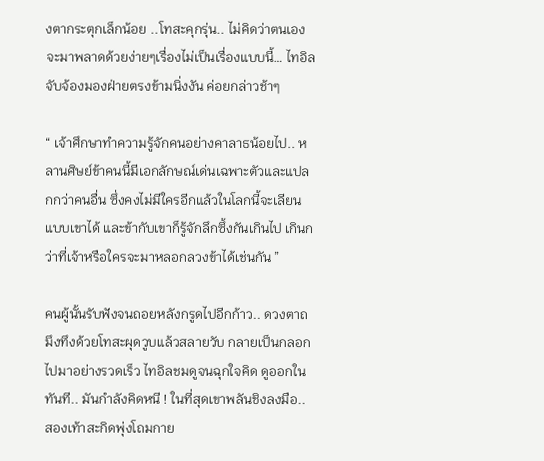งตากระตุกเล็กน้อย ..โทสะคุกรุ่น.. ไม่คิดว่าตนเองจะมาพลาดด้วยง่ายๆเรื่องไม่เป็นเรื่องแบบนี้… ไทอิลจับจ้องมองฝ่ายตรงข้ามนิ่งงัน ค่อยกล่าวช้าๆ

“ เจ้าศึกษาทำความรู้จักคนอย่างคาลาธน้อยไป.. หลานศิษย์ข้าคนนี้มีเอกลักษณ์เด่นเฉพาะตัวและแปลกกว่าคนอื่น ซึ่งคงไม่มีใครอีกแล้วในโลกนี้จะเลียนแบบเขาได้ และข้ากับเขาก็รู้จักลึกซึ้งกันเกินไป เกินกว่าที่เจ้าหรือใครจะมาหลอกลวงข้าได้เช่นกัน ”

คนผู้นั้นรับฟังจนถอยหลังกรูดไปอีกก้าว.. ดวงตาถมึงทึงด้วยโทสะผุดวูบแล้วสลายวับ กลายเป็นกลอกไปมาอย่างรวดเร็ว ไทอิลชมดูจนฉุกใจคิด ดูออกในทันที.. มันกำลังคิดหนี ! ในที่สุดเขาพลันชิงลงมือ.. สองเท้าสะกิดพุ่งโถมกาย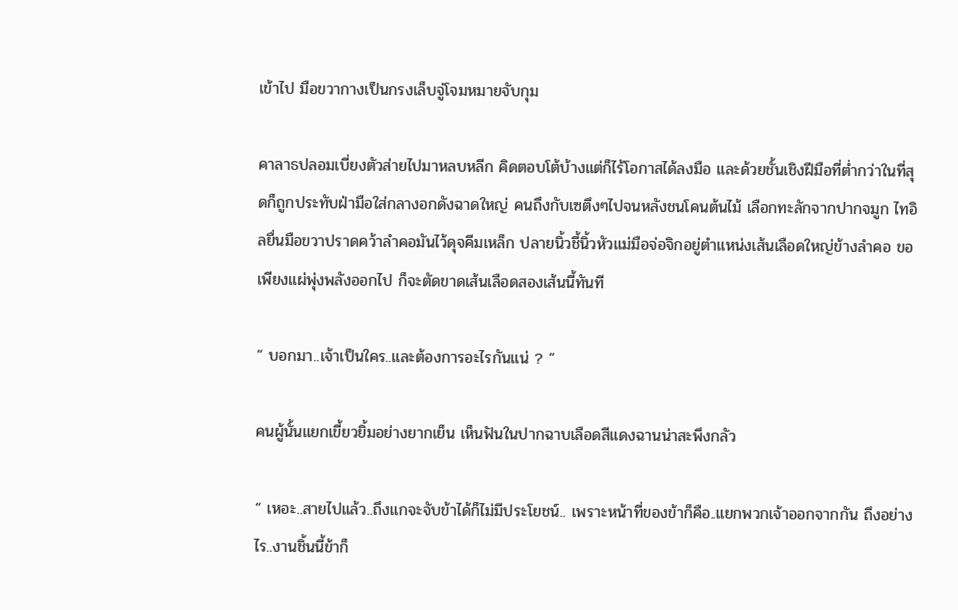เข้าไป มือขวากางเป็นกรงเล็บจู่โจมหมายจับกุม

คาลาธปลอมเบี่ยงตัวส่ายไปมาหลบหลีก คิดตอบโต้บ้างแต่ก็ไร้โอกาสได้ลงมือ และด้วยชั้นเชิงฝีมือที่ต่ำกว่าในที่สุดก็ถูกประทับฝ่ามือใส่กลางอกดังฉาดใหญ่ คนถึงกับเซตึงๆไปจนหลังชนโคนต้นไม้ เลือกทะลักจากปากจมูก ไทอิลยื่นมือขวาปราดคว้าลำคอมันไว้ดุจคีมเหล็ก ปลายนิ้วชี้นิ้วหัวแม่มือจ่อจิกอยู่ตำแหน่งเส้นเลือดใหญ่ข้างลำคอ ขอเพียงแผ่พุ่งพลังออกไป ก็จะตัดขาดเส้นเลือดสองเส้นนี้ทันที

“ บอกมา..เจ้าเป็นใคร..และต้องการอะไรกันแน่ ? “

คนผู้นั้นแยกเขี้ยวยิ้มอย่างยากเย็น เห็นฟันในปากฉาบเลือดสีแดงฉานน่าสะพึงกลัว

“ เหอะ..สายไปแล้ว..ถึงแกจะจับข้าได้ก็ไม่มีประโยชน์.. เพราะหน้าที่ของข้าก็คือ..แยกพวกเจ้าออกจากกัน ถึงอย่างไร..งานชิ้นนี้ข้าก็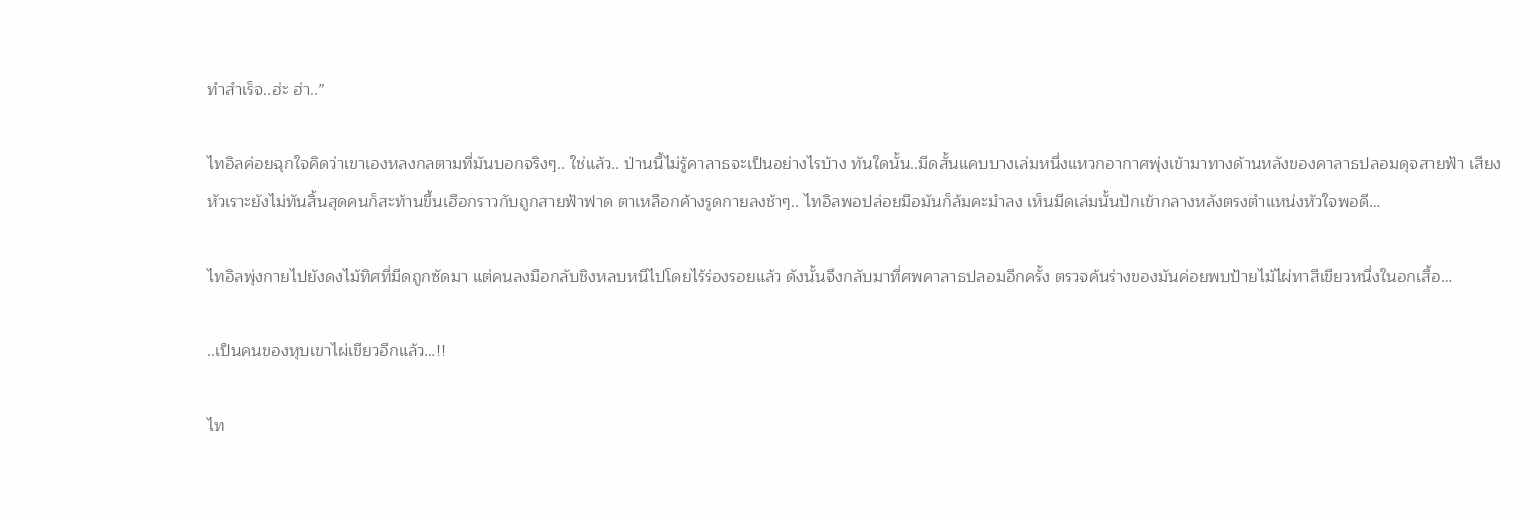ทำสำเร็จ..ฮ่ะ ฮ่า..”

ไทอิลค่อยฉุกใจคิดว่าเขาเองหลงกลตามที่มันบอกจริงๆ.. ใช่แล้ว.. ป่านนี้ไม่รู้คาลาธจะเป็นอย่างไรบ้าง ทันใดนั้น..มีดสั้นแคบบางเล่มหนึ่งแหวกอากาศพุ่งเข้ามาทางด้านหลังของคาลาธปลอมดุจสายฟ้า เสียงหัวเราะยังไม่ทันสิ้นสุดคนก็สะท้านขึ้นเฮือกราวกับถูกสายฟ้าฟาด ตาเหลือกค้างรูดกายลงช้าๆ.. ไทอิลพอปล่อยมือมันก็ล้มคะมำลง เห็นมีดเล่มนั้นปักเข้ากลางหลังตรงตำแหน่งหัวใจพอดี…

ไทอิลพุ่งกายไปยังดงไม้ทิศที่มีดถูกซัดมา แต่คนลงมือกลับชิงหลบหนีไปโดยไร้ร่องรอยแล้ว ดังนั้นจึงกลับมาที่ศพคาลาธปลอมอีกครั้ง ตรวจค้นร่างของมันค่อยพบป้ายไม้ไผ่ทาสีเขียวหนึ่งในอกเสื้อ…

..เป็นคนของหุบเขาไผ่เขียวอีกแล้ว…!!

ไท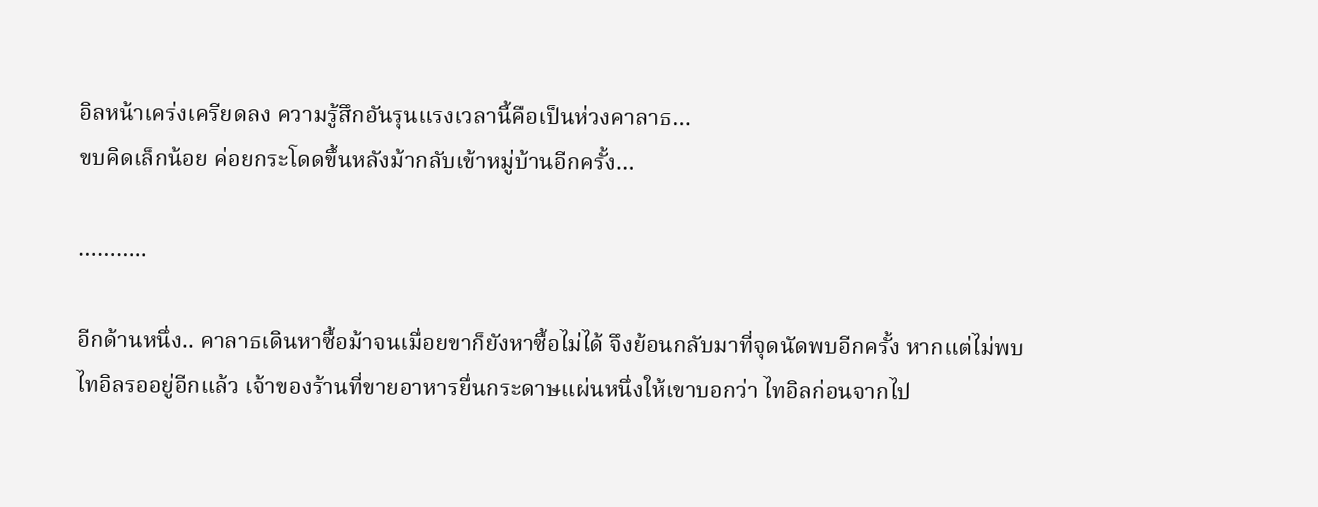อิลหน้าเคร่งเครียดลง ความรู้สึกอันรุนแรงเวลานี้คือเป็นห่วงคาลาธ…
ขบคิดเล็กน้อย ค่อยกระโดดขึ้นหลังม้ากลับเข้าหมู่บ้านอีกครั้ง…

………..

อีกด้านหนึ่ง.. คาลาธเดินหาซื้อม้าจนเมื่อยขาก็ยังหาซื้อไม่ได้ จึงย้อนกลับมาที่จุดนัดพบอีกครั้ง หากแต่ไม่พบไทอิลรออยู่อีกแล้ว เจ้าของร้านที่ขายอาหารยื่นกระดาษแผ่นหนึ่งให้เขาบอกว่า ไทอิลก่อนจากไป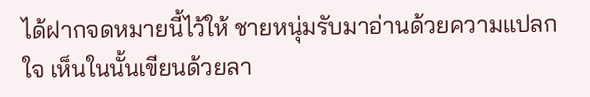ได้ฝากจดหมายนี้ไว้ให้ ชายหนุ่มรับมาอ่านด้วยความแปลกใจ เห็นในนั้นเขียนด้วยลา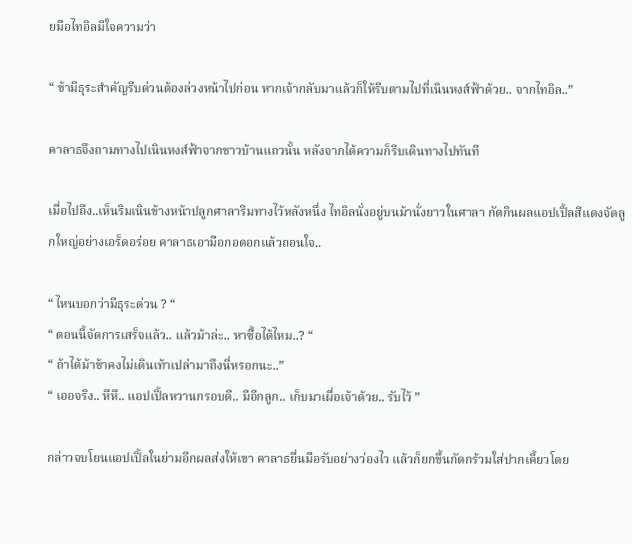ยมือไทอิลมีใจความว่า

“ ข้ามีธุระสำคัญรีบด่วนต้องล่วงหน้าไปก่อน หากเจ้ากลับมาแล้วก็ให้รีบตามไปที่เนินหงส์ฟ้าด้วย.. จากไทอิล..”

คาลาธจึงถามทางไปเนินหงส์ฟ้าจากชาวบ้านแถวนั้น หลังจากได้ความก็รีบเดินทางไปทันที

เมื่อไปถึง..เห็นริมเนินข้างหน้าปลูกศาลาริมทางไว้หลังหนึ่ง ไทอิลนั่งอยู่บนม้านั่งยาวในศาลา กัดกินผลแอปเปิ้ลสีแดงจัดลูกใหญ่อย่างเอร็ดอร่อย คาลาธเอามือกอดอกแล้วถอนใจ..

“ ไหนบอกว่ามีธุระด่วน ? “
“ ตอนนี้จัดการเสร็จแล้ว.. แล้วม้าล่ะ.. หาซื้อได้ไหม..? “
“ ถ้าได้ม้าข้าคงไม่เดินเท้าเปล่ามาถึงนี่หรอกนะ..”
“ เออจริง.. หึหึ.. แอปเปิ้ลหวานกรอบดี.. มีอีกลูก.. เก็บมาเผื่อเจ้าด้วย.. รับไว้ ”

กล่าวจบโยนแอปเปิ้ลในย่ามอีกผลส่งให้เขา คาลาธยื่นมือรับอย่างว่องไว แล้วก็ยกขึ้นกัดกร้วมใส่ปากเคี้ยวโดย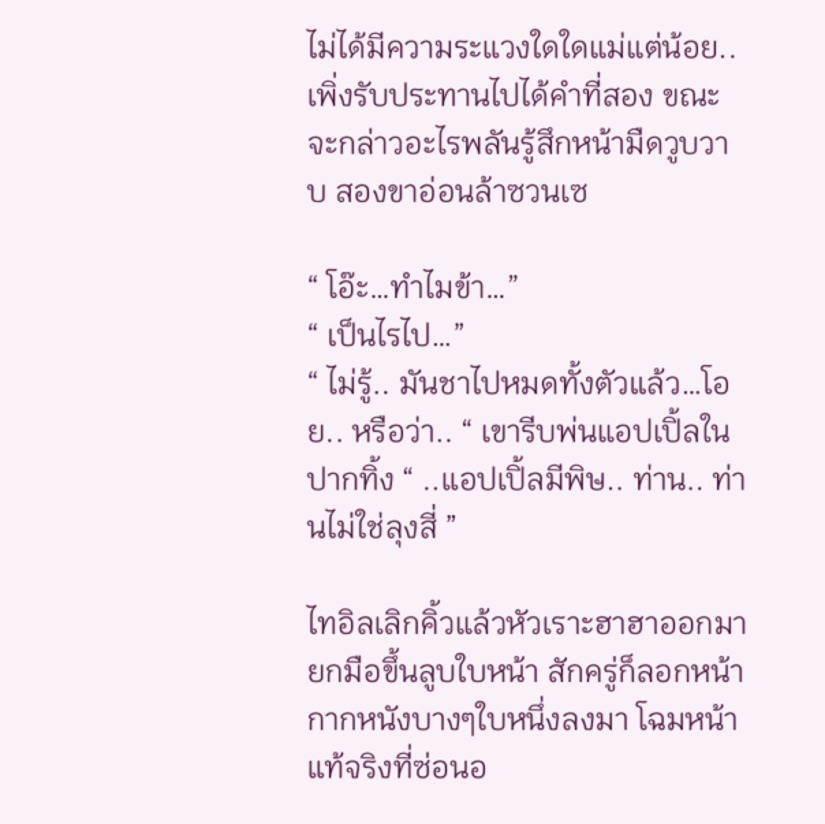ไม่ได้มีความระแวงใดใดแม่แต่น้อย.. เพิ่งรับประทานไปได้คำที่สอง ขณะจะกล่าวอะไรพลันรู้สึกหน้ามืดวูบวาบ สองขาอ่อนล้าซวนเซ

“ โอ๊ะ…ทำไมข้า…”
“ เป็นไรไป…”
“ ไม่รู้.. มันชาไปหมดทั้งตัวแล้ว…โอย.. หรือว่า.. “ เขารีบพ่นแอปเปิ้ลในปากทิ้ง “ ..แอปเปิ้ลมีพิษ.. ท่าน.. ท่านไม่ใช่ลุงสี่ ”

ไทอิลเลิกคิ้วแล้วหัวเราะฮาฮาออกมา ยกมือขึ้นลูบใบหน้า สักครู่ก็ลอกหน้ากากหนังบางๆใบหนึ่งลงมา โฉมหน้าแท้จริงที่ซ่อนอ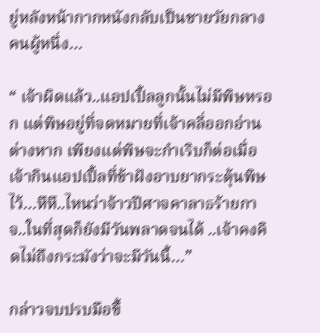ยู่หลังหน้ากากหนังกลับเป็นชายวัยกลางคนผู้หนึ่ง…

“ เจ้าผิดแล้ว..แอปเปิ้ลลูกนั้นไม่มีพิษหรอก แต่พิษอยู่ที่จดหมายที่เจ้าคลี่ออกอ่านต่างหาก เพียงแต่พิษจะกำเริบก็ต่อเมื่อเจ้ากินแอปเปิ้ลที่ข้าฝังอาบยากระตุ้นพิษไว้…หึหึ..ไหนว่าจ้าวปีศาจคาลาธร้ายกาจ..ในที่สุดก็ยังมีวันพลาดจนได้ ..เจ้าคงคิดไม่ถึงกระมังว่าจะมีวันนี้…”

กล่าวจบปรบมือขึ้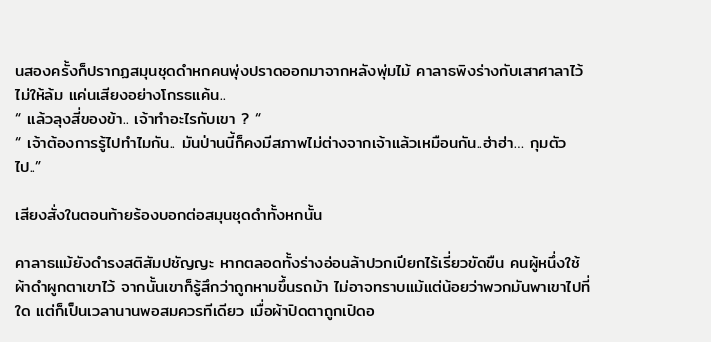นสองครั้งก็ปรากฏสมุนชุดดำหกคนพุ่งปราดออกมาจากหลังพุ่มไม้ คาลาธพิงร่างกับเสาศาลาไว้ไม่ให้ล้ม แค่นเสียงอย่างโกรธแค้น..
“ แล้วลุงสี่ของข้า.. เจ้าทำอะไรกับเขา ? “
“ เจ้าต้องการรู้ไปทำไมกัน.. มันป่านนี้ก็คงมีสภาพไม่ต่างจากเจ้าแล้วเหมือนกัน..ฮ่าฮ่า… กุมตัวไป..”

เสียงสั่งในตอนท้ายร้องบอกต่อสมุนชุดดำทั้งหกนั้น

คาลาธแม้ยังดำรงสติสัมปชัญญะ หากตลอดทั้งร่างอ่อนล้าปวกเปียกไร้เรี่ยวขัดขืน คนผู้หนึ่งใช้ผ้าดำผูกตาเขาไว้ จากนั้นเขาก็รู้สึกว่าถูกหามขึ้นรถม้า ไม่อาจทราบแม้แต่น้อยว่าพวกมันพาเขาไปที่ใด แต่ก็เป็นเวลานานพอสมควรทีเดียว เมื่อผ้าปิดตาถูกเปิดอ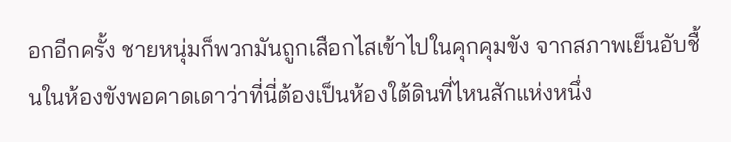อกอีกครั้ง ชายหนุ่มก็พวกมันถูกเสือกไสเข้าไปในคุกคุมขัง จากสภาพเย็นอับชื้นในห้องขังพอคาดเดาว่าที่นี่ต้องเป็นห้องใต้ดินที่ไหนสักแห่งหนึ่ง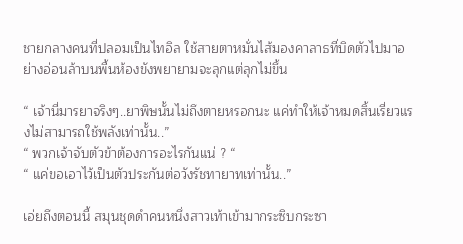ชายกลางคนที่ปลอมเป็นไทอิล ใช้สายตาหมั่นไส้มองคาลาธที่บิดตัวไปมาอย่างอ่อนล้าบนพื้นห้องขังพยายามจะลุกแต่ลุกไม่ขึ้น

“ เจ้านี่มารยาจริงๆ..ยาพิษนั้นไม่ถึงตายหรอกนะ แค่ทำให้เจ้าหมดสิ้นเรี่ยวแรงไม่สามารถใช้พลังเท่านั้น..”
“ พวกเจ้าจับตัวข้าต้องการอะไรกันแน่ ? “
“ แค่ขอเอาไว้เป็นตัวประกันต่อวังรัชทายาทเท่านั้น..”

เอ่ยถึงตอนนี้ สมุนชุดดำคนหนึ่งสาวเท้าเข้ามากระซิบกระซา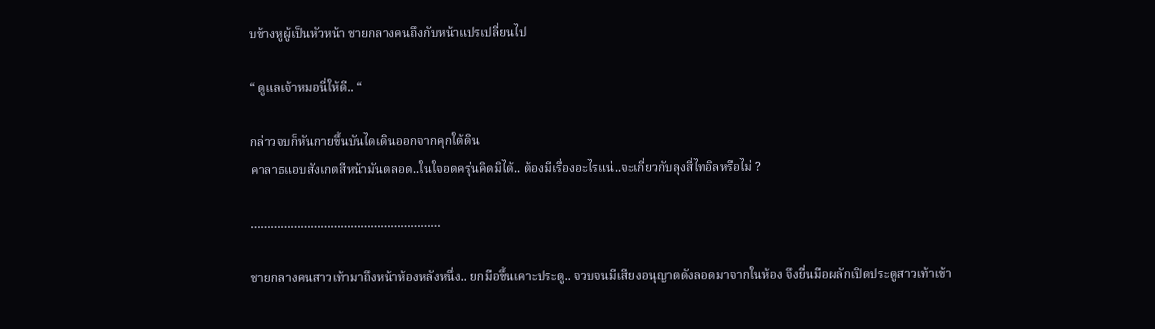บข้างหูผู้เป็นหัวหน้า ชายกลางคนถึงกับหน้าแปรเปลี่ยนไป

“ ดูแลเจ้าหมอนี่ให้ดี.. “

กล่าวจบก็หันกายขึ้นบันไดเดินออกจากคุกใต้ดิน
คาลาธแอบสังเกตสีหน้ามันตลอด..ในใจอดครุ่นคิดมิได้.. ต้องมีเรื่องอะไรแน่..จะเกี่ยวกับลุงสี่ไทอิลหรือไม่ ?

…………………………………………………

ชายกลางคนสาวเท้ามาถึงหน้าห้องหลังหนึ่ง.. ยกมือขึ้นเคาะประตู.. จวบจนมีเสียงอนุญาตดังลอดมาจากในห้อง จึงยื่นมือผลักเปิดประตูสาวเท้าเข้า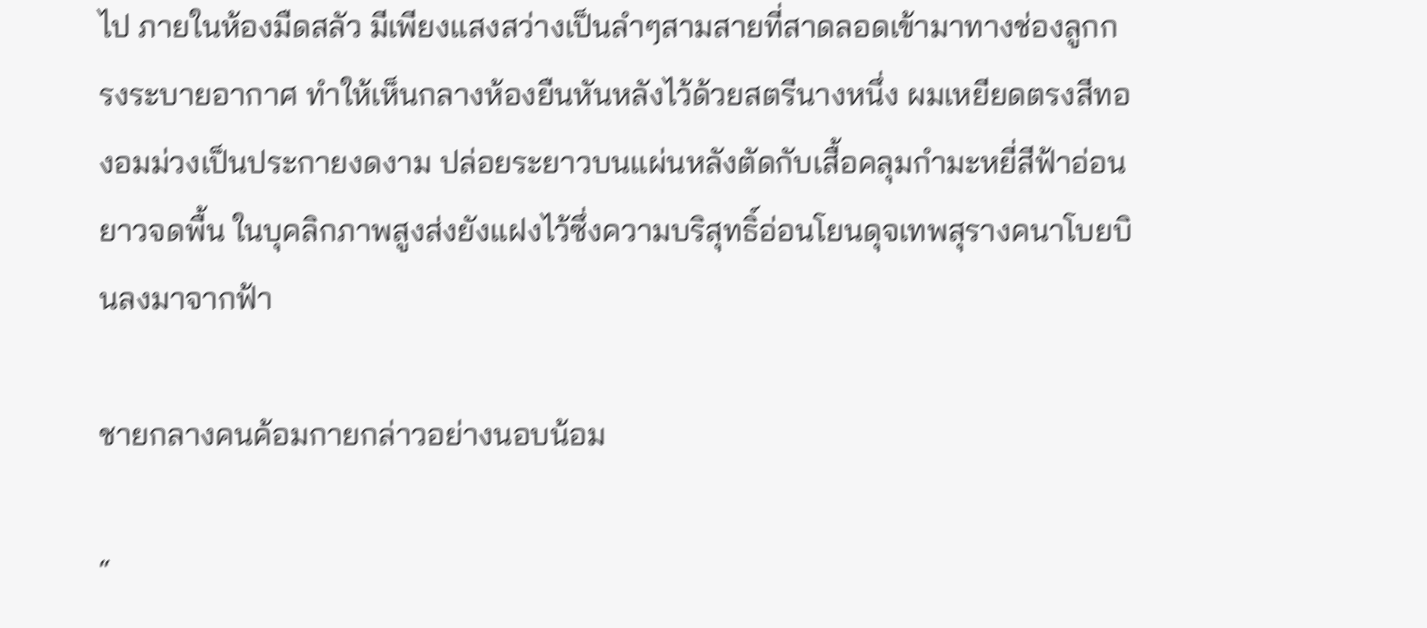ไป ภายในห้องมืดสลัว มีเพียงแสงสว่างเป็นลำๆสามสายที่สาดลอดเข้ามาทางช่องลูกกรงระบายอากาศ ทำให้เห็นกลางห้องยืนหันหลังไว้ด้วยสตรีนางหนึ่ง ผมเหยียดตรงสีทองอมม่วงเป็นประกายงดงาม ปล่อยระยาวบนแผ่นหลังตัดกับเสื้อคลุมกำมะหยี่สีฟ้าอ่อนยาวจดพื้น ในบุคลิกภาพสูงส่งยังแฝงไว้ซึ่งความบริสุทธิ์อ่อนโยนดุจเทพสุรางคนาโบยบินลงมาจากฟ้า

ชายกลางคนค้อมกายกล่าวอย่างนอบน้อม

“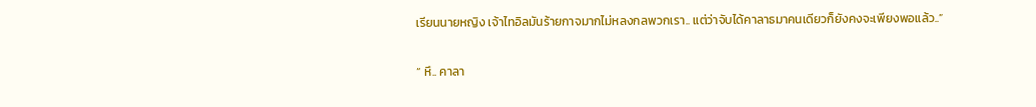เรียนนายหญิง เจ้าไทอิลมันร้ายกาจมากไม่หลงกลพวกเรา.. แต่ว่าจับได้คาลาธมาคนเดียวก็ยังคงจะเพียงพอแล้ว..”

“ หึ.. คาลา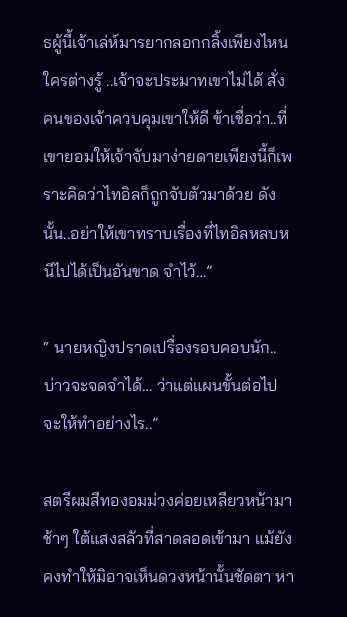ธผู้นี้เจ้าเล่ห์มารยากลอกกลิ้งเพียงไหนใครต่างรู้ ..เจ้าจะประมาทเขาไม่ได้ สั่งคนของเจ้าควบคุมเขาให้ดี ข้าเชื่อว่า..ที่เขายอมให้เจ้าจับมาง่ายดายเพียงนี้ก็เพราะคิดว่าไทอิลก็ถูกจับตัวมาด้วย ดังนั้น..อย่าให้เขาทราบเรื่องที่ไทอิลหลบหนีไปได้เป็นอันขาด จำไว้…”

“ นายหญิงปราดเปรื่องรอบคอบนัก.. บ่าวจะจดจำได้… ว่าแต่แผนขั้นต่อไปจะให้ทำอย่างไร..”

สตรีผมสีทองอมม่วงค่อยเหลียวหน้ามาช้าๆ ใต้แสงสลัวที่สาดลอดเข้ามา แม้ยังคงทำให้มิอาจเห็นดวงหน้านั้นชัดตา หา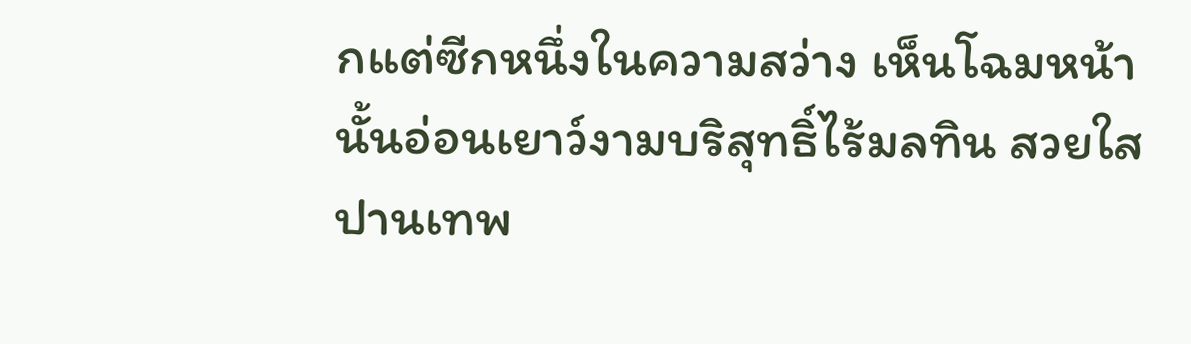กแต่ซีกหนึ่งในความสว่าง เห็นโฉมหน้านั้นอ่อนเยาว์งามบริสุทธิ์ไร้มลทิน สวยใสปานเทพ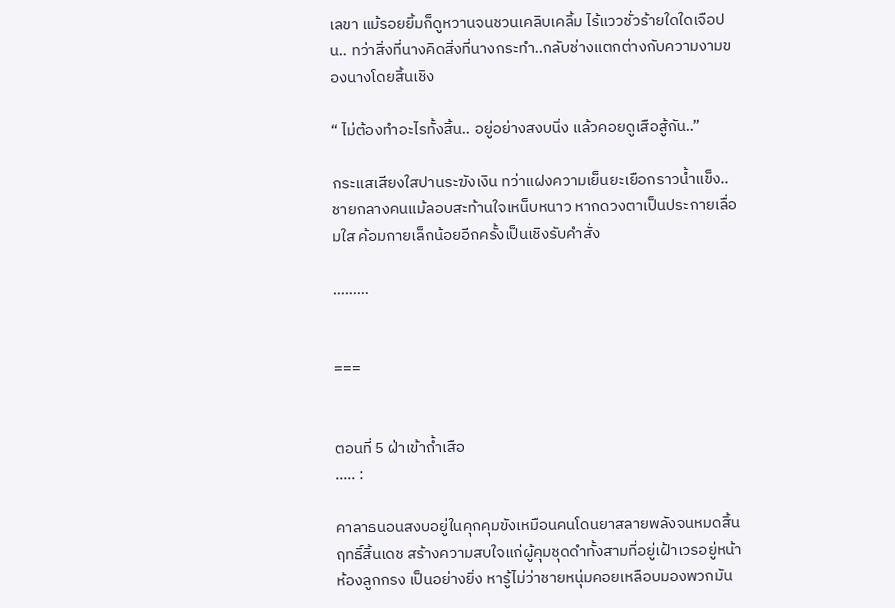เลขา แม้รอยยิ้มก็ดูหวานจนชวนเคลิบเคลิ้ม ไร้แววชั่วร้ายใดใดเจือปน.. ทว่าสิ่งที่นางคิดสิ่งที่นางกระทำ..กลับช่างแตกต่างกับความงามของนางโดยสิ้นเชิง

“ ไม่ต้องทำอะไรทั้งสิ้น.. อยู่อย่างสงบนิ่ง แล้วคอยดูเสือสู้กัน..”

กระแสเสียงใสปานระฆังเงิน ทว่าแฝงความเย็นยะเยือกราวน้ำแข็ง..
ชายกลางคนแม้ลอบสะท้านใจเหน็บหนาว หากดวงตาเป็นประกายเลื่อมใส ค้อมกายเล็กน้อยอีกครั้งเป็นเชิงรับคำสั่ง

………


===


ตอนที่ 5 ฝ่าเข้าถ้ำเสือ
..... :

คาลาธนอนสงบอยู่ในคุกคุมขังเหมือนคนโดนยาสลายพลังจนหมดสิ้นฤทธิ์สิ้นเดช สร้างความสบใจแก่ผู้คุมชุดดำทั้งสามที่อยู่เฝ้าเวรอยู่หน้าห้องลูกกรง เป็นอย่างยิ่ง หารู้ไม่ว่าชายหนุ่มคอยเหลือบมองพวกมัน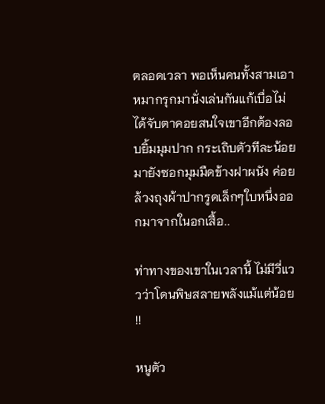ตลอดเวลา พอเห็นคนทั้งสามเอาหมากรุกมานั่งเล่นกันแก้เบื่อไม่ได้จับตาคอยสนใจเขาอีกต้องลอบยิ้มมุมปาก กระเถิบตัวทีละน้อยมายังซอกมุมมืดข้างฝาผนัง ค่อยล้วงถุงผ้าปากรูดเล็กๆใบหนึ่งออกมาจากในอกเสื้อ..

ท่าทางของเขาในเวลานี้ ไม่มีวี่แววว่าโดนพิษสลายพลังแม้แต่น้อย !!

หนูตัว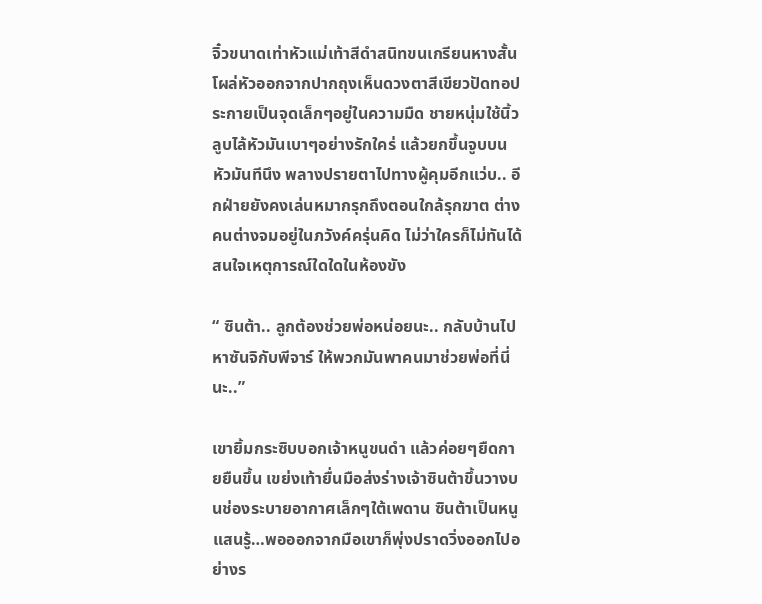จิ๋วขนาดเท่าหัวแม่เท้าสีดำสนิทขนเกรียนหางสั้น โผล่หัวออกจากปากถุงเห็นดวงตาสีเขียวปัดทอประกายเป็นจุดเล็กๆอยู่ในความมืด ชายหนุ่มใช้นิ้วลูบไล้หัวมันเบาๆอย่างรักใคร่ แล้วยกขึ้นจูบบนหัวมันทีนึง พลางปรายตาไปทางผู้คุมอีกแว่บ.. อีกฝ่ายยังคงเล่นหมากรุกถึงตอนใกล้รุกฆาต ต่างคนต่างจมอยู่ในภวังค์ครุ่นคิด ไม่ว่าใครก็ไม่ทันได้สนใจเหตุการณ์ใดใดในห้องขัง

“ ซินต้า.. ลูกต้องช่วยพ่อหน่อยนะ.. กลับบ้านไปหาซันจิกับพีจาร์ ให้พวกมันพาคนมาช่วยพ่อที่นี่นะ..”

เขายิ้มกระซิบบอกเจ้าหนูขนดำ แล้วค่อยๆยืดกายยืนขึ้น เขย่งเท้ายื่นมือส่งร่างเจ้าซินต้าขึ้นวางบนช่องระบายอากาศเล็กๆใต้เพดาน ซินต้าเป็นหนูแสนรู้…พอออกจากมือเขาก็พุ่งปราดวิ่งออกไปอย่างร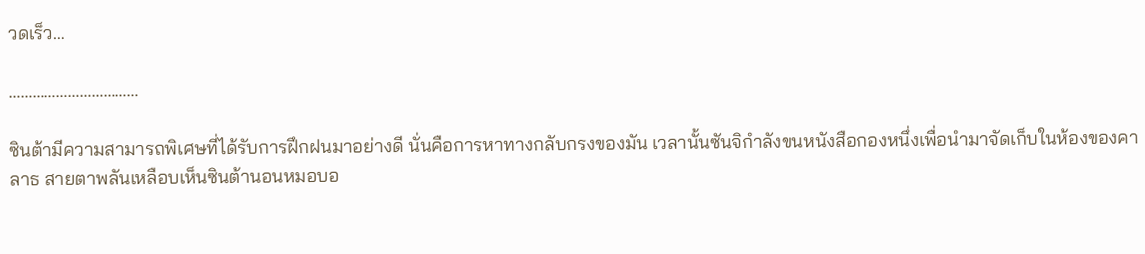วดเร็ว…

……………………………

ซินต้ามีความสามารถพิเศษที่ได้รับการฝึกฝนมาอย่างดี นั่นคือการหาทางกลับกรงของมัน เวลานั้นซันจิกำลังขนหนังสือกองหนึ่งเพื่อนำมาจัดเก็บในห้องของคาลาธ สายตาพลันเหลือบเห็นซินต้านอนหมอบอ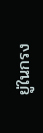ยู่ในกรง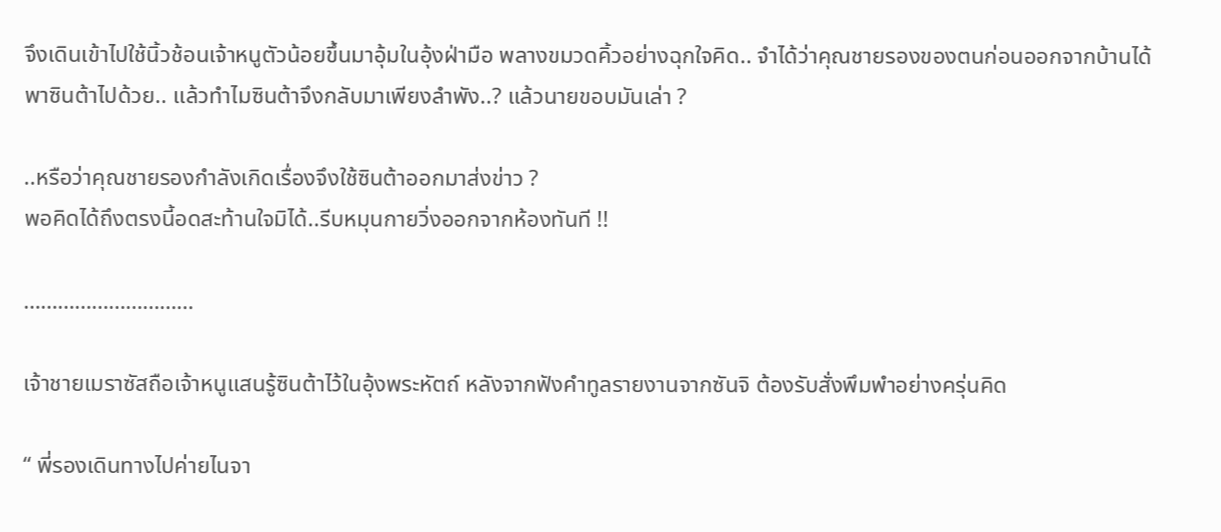จึงเดินเข้าไปใช้นิ้วช้อนเจ้าหนูตัวน้อยขึ้นมาอุ้มในอุ้งฝ่ามือ พลางขมวดคิ้วอย่างฉุกใจคิด.. จำได้ว่าคุณชายรองของตนก่อนออกจากบ้านได้พาซินต้าไปด้วย.. แล้วทำไมซินต้าจึงกลับมาเพียงลำพัง..? แล้วนายขอบมันเล่า ?

..หรือว่าคุณชายรองกำลังเกิดเรื่องจึงใช้ซินต้าออกมาส่งข่าว ?
พอคิดได้ถึงตรงนี้อดสะท้านใจมิได้..รีบหมุนกายวิ่งออกจากห้องทันที !!

…………………………

เจ้าชายเมราซัสถือเจ้าหนูแสนรู้ซินต้าไว้ในอุ้งพระหัตถ์ หลังจากฟังคำทูลรายงานจากซันจิ ต้องรับสั่งพึมพำอย่างครุ่นคิด

“ พี่รองเดินทางไปค่ายไนจา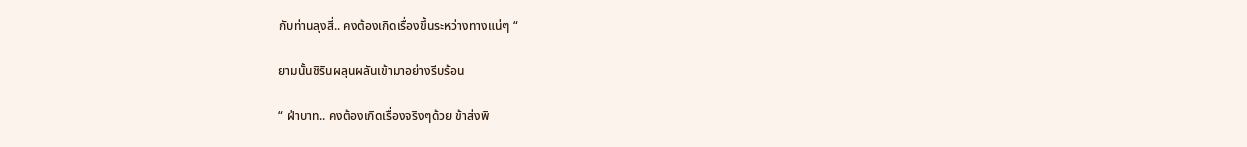กับท่านลุงสี่.. คงต้องเกิดเรื่องขึ้นระหว่างทางแน่ๆ “

ยามนั้นชิรินผลุนผลันเข้ามาอย่างรีบร้อน

“ ฝ่าบาท.. คงต้องเกิดเรื่องจริงๆด้วย ข้าส่งพิ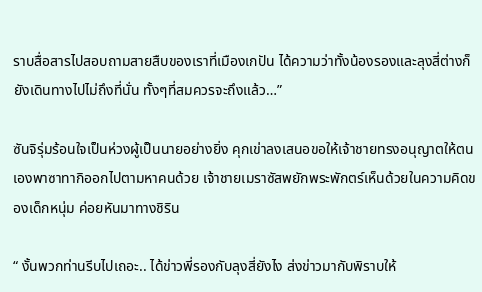ราบสื่อสารไปสอบถามสายสืบของเราที่เมืองเกปัน ได้ความว่าทั้งน้องรองและลุงสี่ต่างก็ยังเดินทางไปไม่ถึงที่นั่น ทั้งๆที่สมควรจะถึงแล้ว…”

ซันจิรุ่มร้อนใจเป็นห่วงผู้เป็นนายอย่างยิ่ง คุกเข่าลงเสนอขอให้เจ้าชายทรงอนุญาตให้ตนเองพาซาทากิออกไปตามหาคนด้วย เจ้าชายเมราซัสพยักพระพักตร์เห็นด้วยในความคิดของเด็กหนุ่ม ค่อยหันมาทางชิริน

“ งั้นพวกท่านรีบไปเถอะ.. ได้ข่าวพี่รองกับลุงสี่ยังไง ส่งข่าวมากับพิราบให้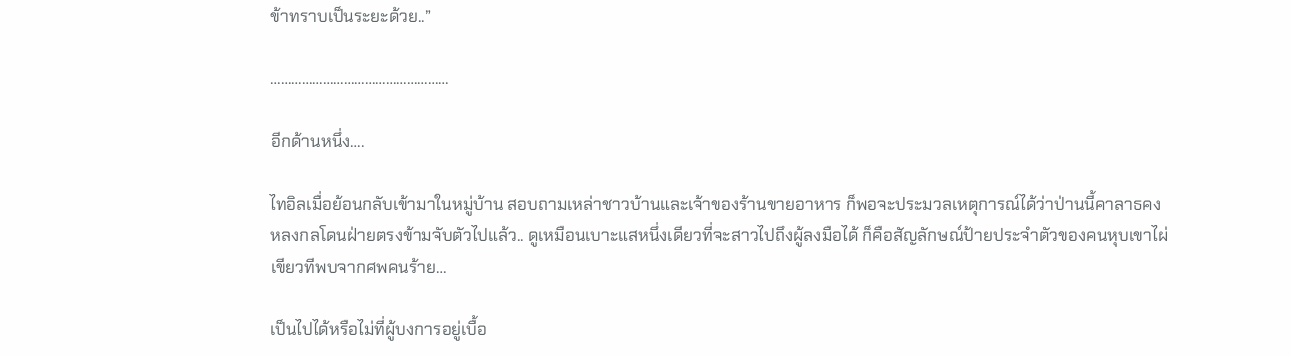ข้าทราบเป็นระยะด้วย..”

……………………………………………

อีกด้านหนึ่ง….

ไทอิลเมื่อย้อนกลับเข้ามาในหมู่บ้าน สอบถามเหล่าชาวบ้านและเจ้าของร้านขายอาหาร ก็พอจะประมวลเหตุการณ์ได้ว่าป่านนี้คาลาธคงหลงกลโดนฝ่ายตรงข้ามจับตัวไปแล้ว.. ดูเหมือนเบาะแสหนึ่งเดียวที่จะสาวไปถึงผู้ลงมือได้ ก็คือสัญลักษณ์ป้ายประจำตัวของคนหุบเขาไผ่เขียวทีพบจากศพคนร้าย…

เป็นไปได้หรือไม่ที่ผู้บงการอยู่เบื้อ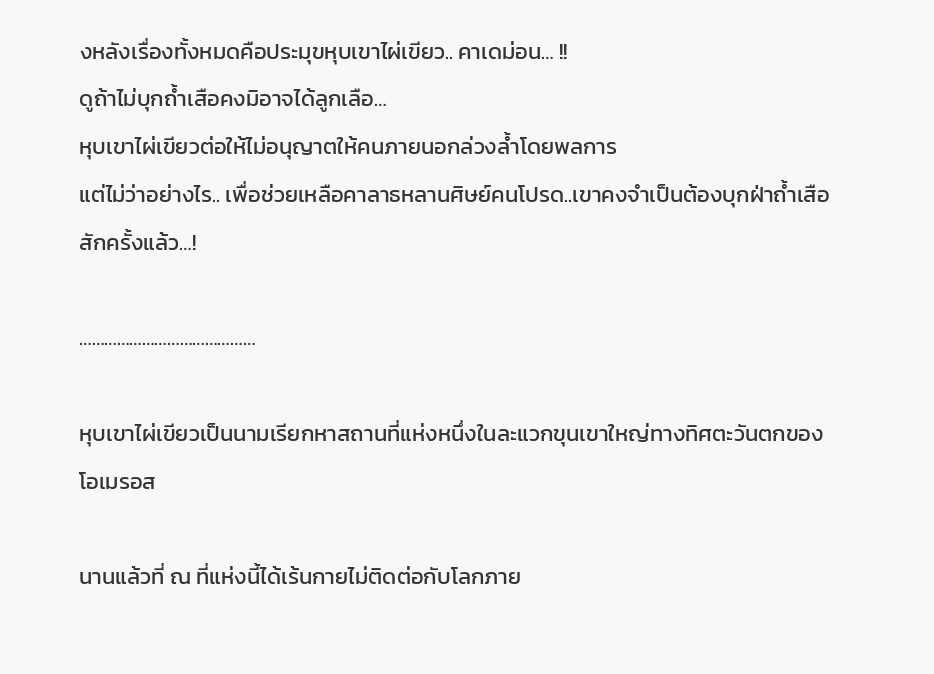งหลังเรื่องทั้งหมดคือประมุขหุบเขาไผ่เขียว.. คาเดม่อน… !!
ดูถ้าไม่บุกถ้ำเสือคงมิอาจได้ลูกเลือ…
หุบเขาไผ่เขียวต่อให้ไม่อนุญาตให้คนภายนอกล่วงล้ำโดยพลการ
แต่ไม่ว่าอย่างไร.. เพื่อช่วยเหลือคาลาธหลานศิษย์คนโปรด..เขาคงจำเป็นต้องบุกฝ่าถ้ำเสือสักครั้งแล้ว…!

……………………………………

หุบเขาไผ่เขียวเป็นนามเรียกหาสถานที่แห่งหนึ่งในละแวกขุนเขาใหญ่ทางทิศตะวันตกของโอเมรอส

นานแล้วที่ ณ ที่แห่งนี้ได้เร้นกายไม่ติดต่อกับโลกภาย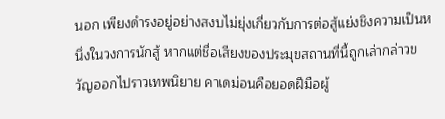นอก เพียงดำรงอยู่อย่างสงบไม่ยุ่งเกี่ยวกับการต่อสู้แย่งชิงความเป็นหนึ่งในวงการนักสู้ หากแต่ชื่อเสียงของประมุขสถานที่นี้ถูกเล่ากล่าวขวัญออกไปราวเทพนิยาย คาเดม่อนคือยอดฝีมือผู้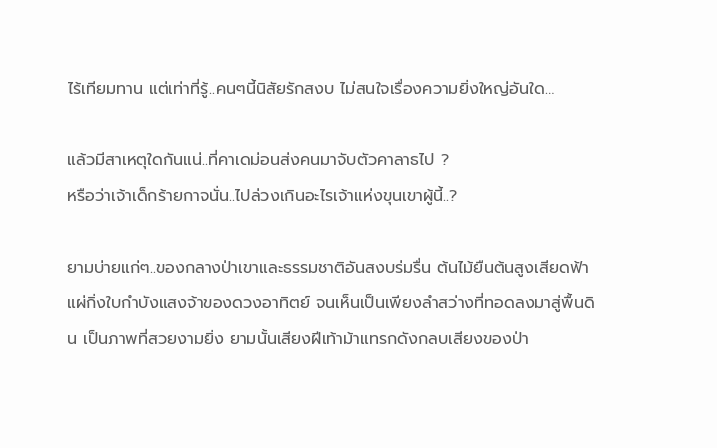ไร้เทียมทาน แต่เท่าที่รู้..คนๆนี้นิสัยรักสงบ ไม่สนใจเรื่องความยิ่งใหญ่อันใด…

แล้วมีสาเหตุใดกันแน่..ที่คาเดม่อนส่งคนมาจับตัวคาลาธไป ?
หรือว่าเจ้าเด็กร้ายกาจนั่น..ไปล่วงเกินอะไรเจ้าแห่งขุนเขาผู้นี้..?

ยามบ่ายแก่ๆ..ของกลางป่าเขาและธรรมชาติอันสงบร่มรื่น ต้นไม้ยืนต้นสูงเสียดฟ้า แผ่กิ่งใบกำบังแสงจ้าของดวงอาทิตย์ จนเห็นเป็นเพียงลำสว่างที่ทอดลงมาสู่พื้นดิน เป็นภาพที่สวยงามยิ่ง ยามนั้นเสียงฝีเท้าม้าแทรกดังกลบเสียงของป่า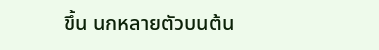ขึ้น นกหลายตัวบนต้น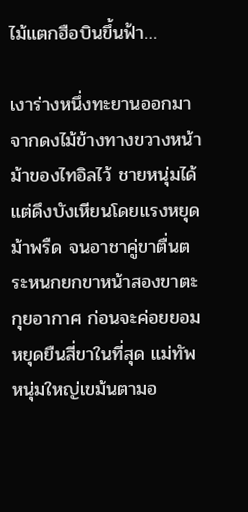ไม้แตกฮือบินขึ้นฟ้า…

เงาร่างหนึ่งทะยานออกมาจากดงไม้ข้างทางขวางหน้าม้าของไทอิลไว้ ชายหนุ่มได้แต่ดึงบังเหียนโดยแรงหยุดม้าพรืด จนอาชาคู่ขาตื่นตระหนกยกขาหน้าสองขาตะกุยอากาศ ก่อนจะค่อยยอมหยุดยืนสี่ขาในที่สุด แม่ทัพหนุ่มใหญ่เขม้นตามอ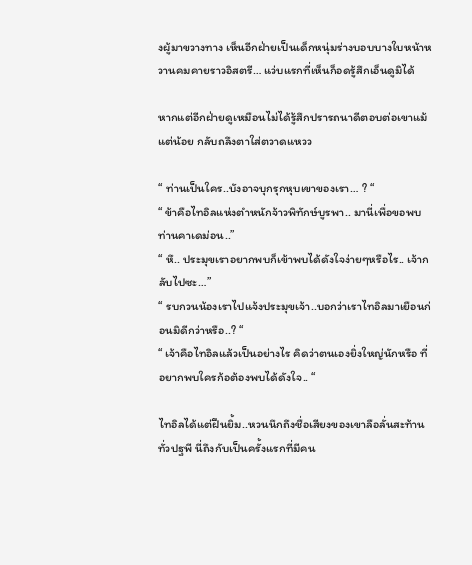งผู้มาขวางทาง เห็นอีกฝ่ายเป็นเด็กหนุ่มร่างบอบบางใบหน้าหวานคมคายราวอิสตรี… แว่บแรกที่เห็นก็อดรู้สึกเอ็นดูมิได้

หากแต่อีกฝ่ายดูเหมือนไม่ได้รู้สึกปรารถนาดีตอบต่อเขาแม้แต่น้อย กลับถลึงตาใส่ตวาดแหวว

“ ท่านเป็นใคร..บังอาจบุกรุกหุบเขาของเรา… ? “
“ ข้าคือไทอิลแห่งตำหนักจ้าวพิทักษ์บูรพา.. มานี่เพื่อขอพบท่านคาเดม่อน..”
“ หึ.. ประมุขเราอยากพบก็เข้าพบได้ดังใจง่ายๆหรือไร.. เจ้ากลับไปซะ…”
“ รบกวนน้องเราไปแจ้งประมุขเจ้า..บอกว่าเราไทอิลมาเยือนก่อนมิดีกว่าหรือ..? “
“ เจ้าคือไทอิลแล้วเป็นอย่างไร คิดว่าตนเองยิ่งใหญ่นักหรือ ที่อยากพบใครก้อต้องพบได้ดังใจ.. “

ไทอิลได้แต่ฝืนยิ้ม..หวนนึกถึงชื่อเสียงของเขาลือลั่นสะท้านทั่วปฐพี นี่ถึงกับเป็นครั้งแรกที่มีคน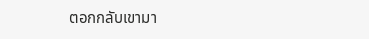ตอกกลับเขามา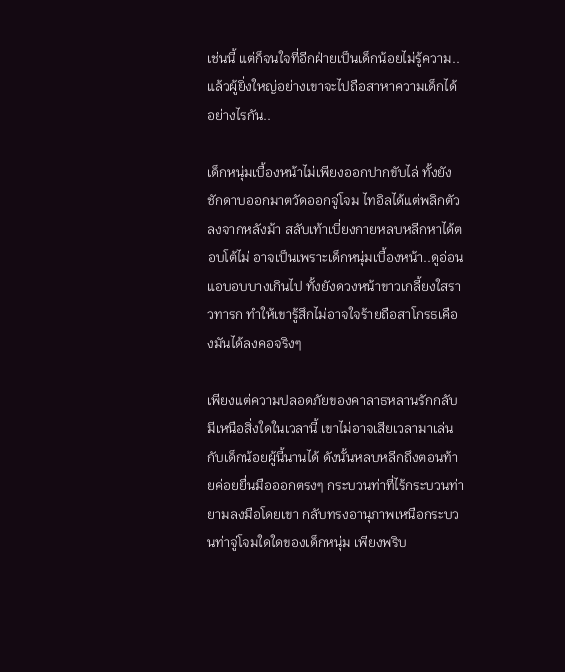เช่นนี้ แต่ก็จนใจที่อีกฝ่ายเป็นเด็กน้อยไม่รู้ความ.. แล้วผู้ยิ่งใหญ่อย่างเขาจะไปถือสาหาความเด็กได้อย่างไรกัน..

เด็กหนุ่มเบื้องหน้าไม่เพียงออกปากขับไล่ ทั้งยังชักดาบออกมาตวัดออกจู่โจม ไทอิลได้แต่พลิกตัวลงจากหลังม้า สลับเท้าเบี่ยงกายหลบหลีกหาได้ตอบโต้ไม่ อาจเป็นเพราะเด็กหนุ่มเบื้องหน้า..ดูอ่อนแอบอบบางเกินไป ทั้งยังดวงหน้าขาวเกลี้ยงใสราวทารก ทำให้เขารู้สึกไม่อาจใจร้ายถือสาโกรธเคืองมันได้ลงคอจริงๆ

เพียงแต่ความปลอดภัยของคาลาธหลานรักกลับมีเหนือสิ่งใดในเวลานี้ เขาไม่อาจเสียเวลามาเล่นกับเด็กน้อยผู้นี้นานได้ ดังนั้นหลบหลีกถึงตอนท้ายค่อยยื่นมือออกตรงๆ กระบวนท่าที่ไร้กระบวนท่ายามลงมือโดยเขา กลับทรงอานุภาพเหนือกระบวนท่าจู่โจมใดใดของเด็กหนุ่ม เพียงพริบ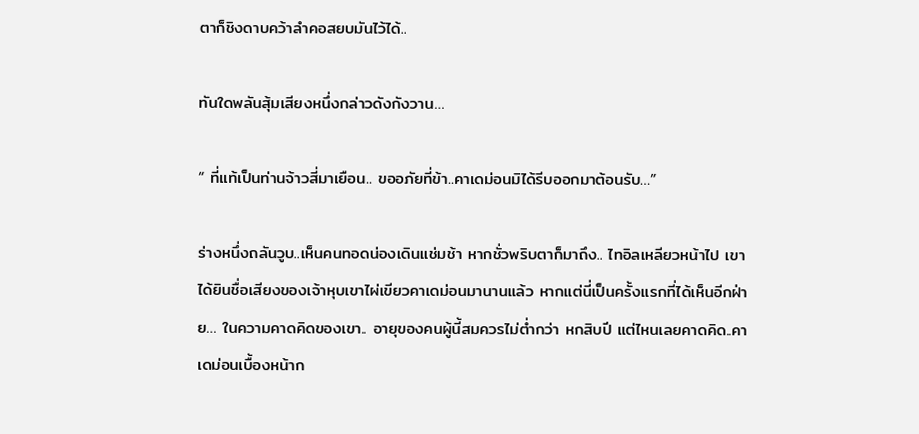ตาก็ชิงดาบคว้าลำคอสยบมันไว้ได้..

ทันใดพลันสุ้มเสียงหนึ่งกล่าวดังกังวาน…

“ ที่แท้เป็นท่านจ้าวสี่มาเยือน.. ขออภัยที่ข้า..คาเดม่อนมิได้รีบออกมาต้อนรับ…”

ร่างหนึ่งถลันวูบ..เห็นคนทอดน่องเดินแช่มช้า หากชั่วพริบตาก็มาถึง.. ไทอิลเหลียวหน้าไป เขาได้ยินชื่อเสียงของเจ้าหุบเขาไผ่เขียวคาเดม่อนมานานแล้ว หากแต่นี่เป็นครั้งแรกที่ได้เห็นอีกฝ่าย… ในความคาดคิดของเขา.. อายุของคนผู้นี้สมควรไม่ต่ำกว่า หกสิบปี แต่ไหนเลยคาดคิด..คาเดม่อนเบื้องหน้าก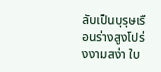ลับเป็นบุรุษเรือนร่างสูงโปร่งงามสง่า ใบ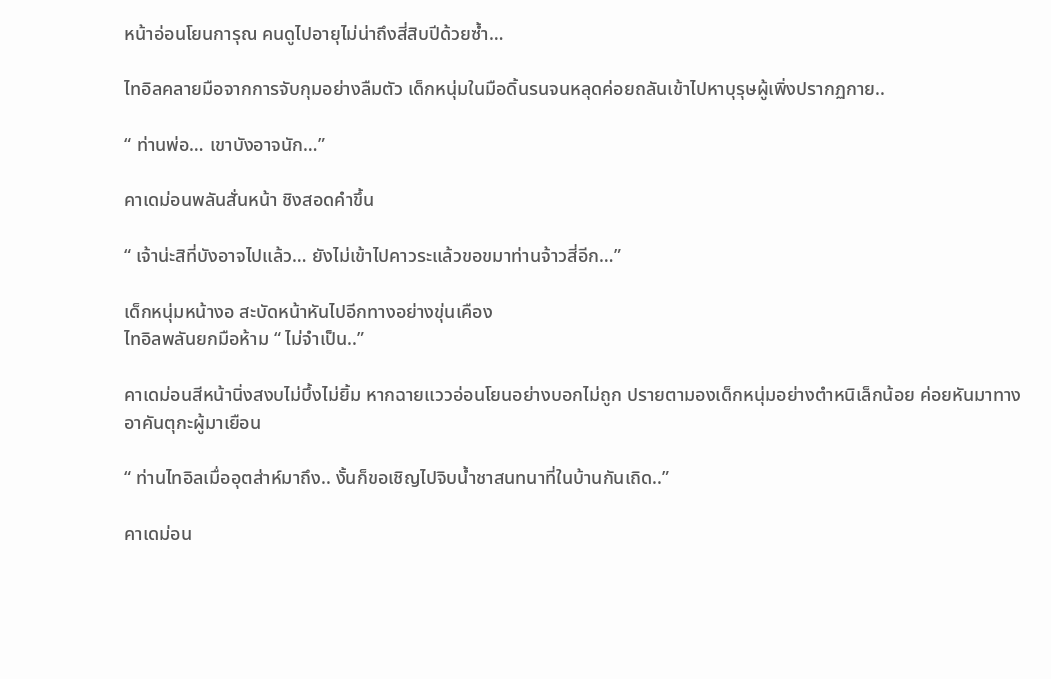หน้าอ่อนโยนการุณ คนดูไปอายุไม่น่าถึงสี่สิบปีด้วยซ้ำ…

ไทอิลคลายมือจากการจับกุมอย่างลืมตัว เด็กหนุ่มในมือดิ้นรนจนหลุดค่อยถลันเข้าไปหาบุรุษผู้เพิ่งปรากฏกาย..

“ ท่านพ่อ… เขาบังอาจนัก…”

คาเดม่อนพลันสั่นหน้า ชิงสอดคำขึ้น

“ เจ้าน่ะสิที่บังอาจไปแล้ว… ยังไม่เข้าไปคาวระแล้วขอขมาท่านจ้าวสี่อีก…”

เด็กหนุ่มหน้างอ สะบัดหน้าหันไปอีกทางอย่างขุ่นเคือง
ไทอิลพลันยกมือห้าม “ ไม่จำเป็น..”

คาเดม่อนสีหน้านิ่งสงบไม่บึ้งไม่ยิ้ม หากฉายแววอ่อนโยนอย่างบอกไม่ถูก ปรายตามองเด็กหนุ่มอย่างตำหนิเล็กน้อย ค่อยหันมาทางอาคันตุกะผู้มาเยือน

“ ท่านไทอิลเมื่ออุตส่าห์มาถึง.. งั้นก็ขอเชิญไปจิบน้ำชาสนทนาที่ในบ้านกันเถิด..”

คาเดม่อน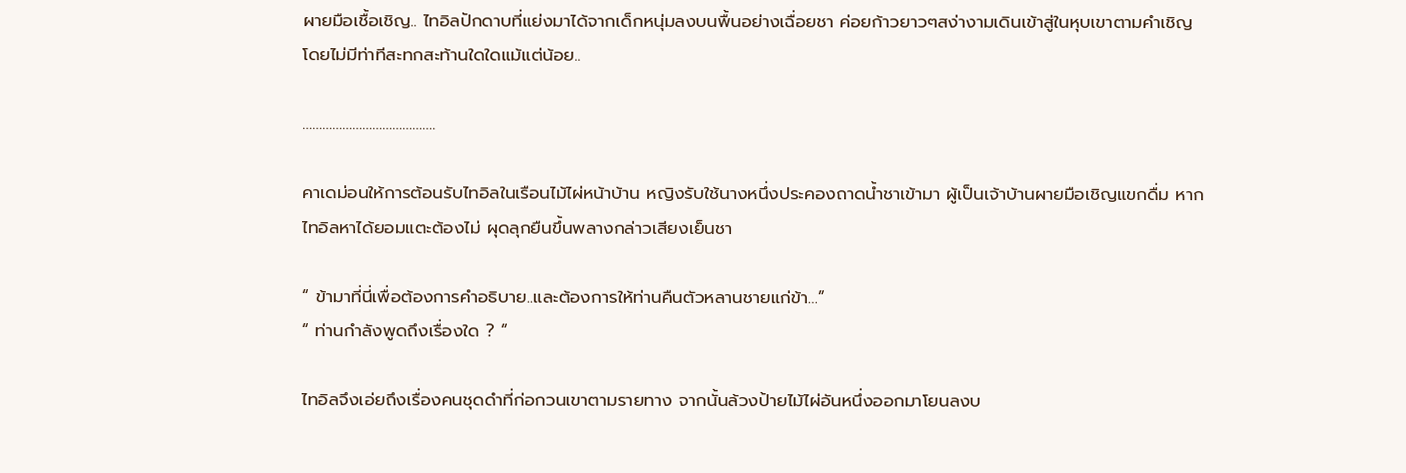ผายมือเชื้อเชิญ.. ไทอิลปักดาบที่แย่งมาได้จากเด็กหนุ่มลงบนพื้นอย่างเฉื่อยชา ค่อยก้าวยาวๆสง่างามเดินเข้าสู่ในหุบเขาตามคำเชิญโดยไม่มีท่าทีสะทกสะท้านใดใดแม้แต่น้อย..

………………………………….

คาเดม่อนให้การต้อนรับไทอิลในเรือนไม้ไผ่หน้าบ้าน หญิงรับใช้นางหนึ่งประคองถาดน้ำชาเข้ามา ผู้เป็นเจ้าบ้านผายมือเชิญแขกดื่ม หากไทอิลหาได้ยอมแตะต้องไม่ ผุดลุกยืนขึ้นพลางกล่าวเสียงเย็นชา

“ ข้ามาที่นี่เพื่อต้องการคำอธิบาย..และต้องการให้ท่านคืนตัวหลานชายแก่ข้า…”
“ ท่านกำลังพูดถึงเรื่องใด ? “

ไทอิลจึงเอ่ยถึงเรื่องคนชุดดำที่ก่อกวนเขาตามรายทาง จากนั้นล้วงป้ายไม้ไผ่อันหนึ่งออกมาโยนลงบ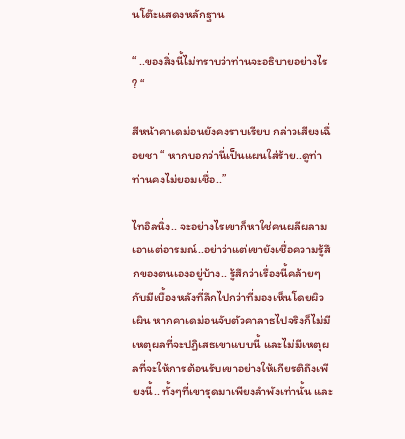นโต๊ะแสดงหลักฐาน

“ ..ของสิ่งนี้ไม่ทราบว่าท่านจะอธิบายอย่างไร ? “

สีหน้าคาเดม่อนยังคงราบเรียบ กล่าวเสียงเฉื่อยชา “ หากบอกว่านี่เป็นแผนใส่ร้าย..ดูท่าท่านคงไม่ยอมเชื่อ..”

ไทอิลนิ่ง.. จะอย่างไรเขาก็หาใช่คนผลีผลามเอาแต่อารมณ์..อย่าว่าแต่เขายังเชื่อความรู้สึกของตนเองอยู่บ้าง.. รู้สึกว่าเรื่องนี้คล้ายๆกับมีเบื้องหลังที่ลึกไปกว่าที่มองเห็นโดยผิวเผิน หากคาเดม่อนจับตัวคาลาธไปจริงก็ไม่มีเหตุผลที่จะปฏิเสธเขาแบบนี้ และไม่มีเหตุผลที่จะให้การต้อนรับเขาอย่างให้เกียรติถึงเพียงนี้.. ทั้งๆที่เขารุดมาเพียงลำพังเท่านั้น และ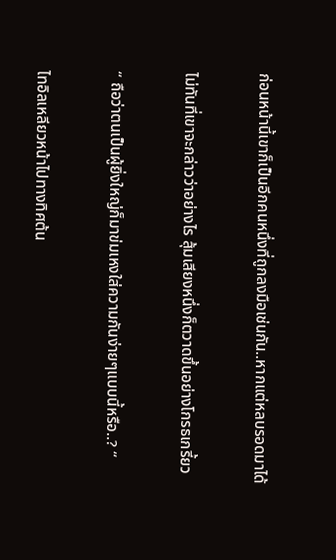ก่อนหน้านี้เขาก็เป็นอีกคนหนึ่งที่ถูกลงมือเช่นกัน..หากแต่หลบรอดมาได้

ไม่ทันที่เขาจะกล่าวว่าอย่างไร สุ้มเสียงหนึ่งก็ตวาดขึ้นอย่างโกรธเกรี้ยว

“ ถือว่าตนเป็นผู้ยิ่งใหญ่ก็มาข่มเหงใส่ความกันง่ายๆแบบนี้หรือ..? “

ไทอิลเหลียวหน้าไปทางทิศต้น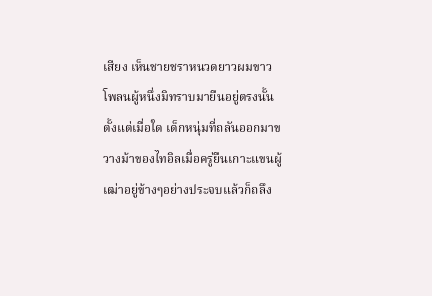เสียง เห็นชายชราหนวดยาวผมขาวโพลนผู้หนึ่งมิทราบมายืนอยู่ตรงนั้นตั้งแต่เมื่อใด เด็กหนุ่มที่ถลันออกมาขวางม้าของไทอิลเมื่อครู่ยืนเกาะแขนผู้เฒ่าอยู่ข้างๆอย่างประจบแล้วก็ถลึง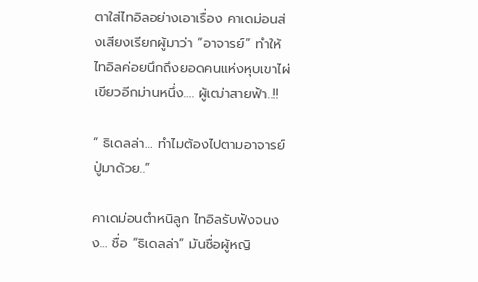ตาใส่ไทอิลอย่างเอาเรื่อง คาเดม่อนส่งเสียงเรียกผู้มาว่า “อาจารย์” ทำให้ไทอิลค่อยนึกถึงยอดคนแห่งหุบเขาไผ่เขียวอีกม่านหนึ่ง…. ผู้เฒ่าสายฟ้า..!!

“ ธิเดลล่า… ทำไมต้องไปตามอาจารย์ปู่มาด้วย..”

คาเดม่อนตำหนิลูก ไทอิลรับฟังจนงง… ชื่อ “ธิเดลล่า” มันชื่อผู้หญิ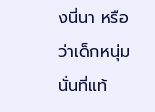งนี่นา หรือว่าเด็กหนุ่มนั่นที่แท้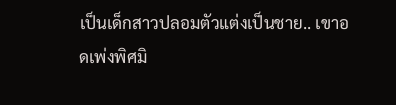เป็นเด็กสาวปลอมตัวแต่งเป็นชาย.. เขาอดเพ่งพิศมิ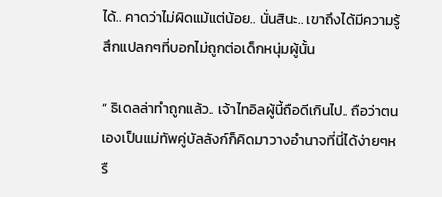ได้.. คาดว่าไม่ผิดแม้แต่น้อย.. นั่นสินะ.. เขาถึงได้มีความรู้สึกแปลกๆที่บอกไม่ถูกต่อเด็กหนุ่มผู้นั้น

“ ธิเดลล่าทำถูกแล้ว.. เจ้าไทอิลผู้นี้ถือดีเกินไป.. ถือว่าตนเองเป็นแม่ทัพคู่บัลลังก์ก็คิดมาวางอำนาจที่นี่ได้ง่ายๆหรื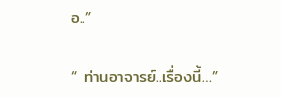อ..”

“ ท่านอาจารย์..เรื่องนี้…”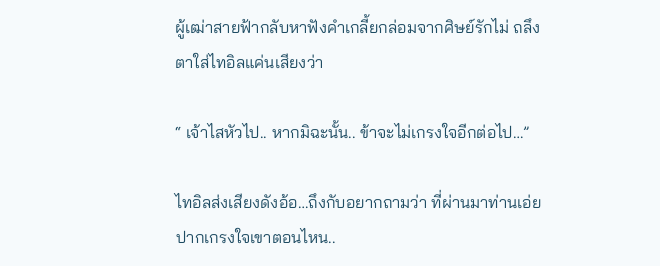ผู้เฒ่าสายฟ้ากลับหาฟังคำเกลี้ยกล่อมจากศิษย์รักไม่ ถลึงตาใส่ไทอิลแค่นเสียงว่า

“ เจ้าไสหัวไป.. หากมิฉะนั้น.. ข้าจะไม่เกรงใจอีกต่อไป…”

ไทอิลส่งเสียงดังอ้อ…ถึงกับอยากถามว่า ที่ผ่านมาท่านเอ่ยปากเกรงใจเขาตอนไหน..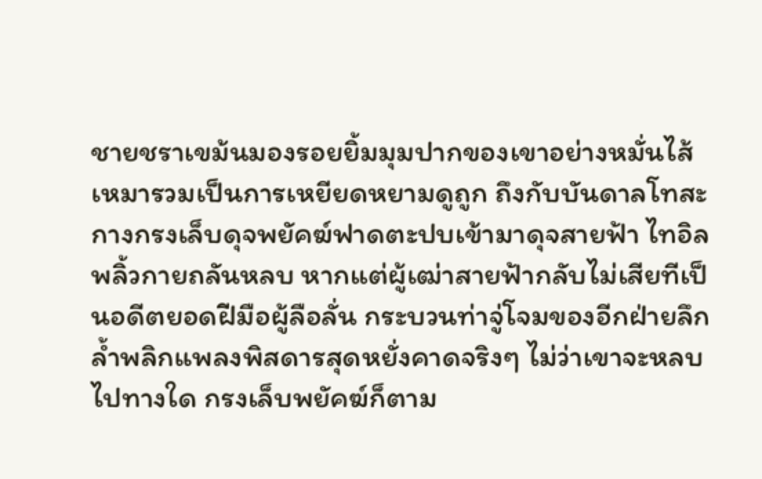ชายชราเขม้นมองรอยยิ้มมุมปากของเขาอย่างหมั่นไส้ เหมารวมเป็นการเหยียดหยามดูถูก ถึงกับบันดาลโทสะ กางกรงเล็บดุจพยัคฆ์ฟาดตะปบเข้ามาดุจสายฟ้า ไทอิลพลิ้วกายถลันหลบ หากแต่ผู้เฒ่าสายฟ้ากลับไม่เสียทีเป็นอดีตยอดฝีมือผู้ลือลั่น กระบวนท่าจู่โจมของอีกฝ่ายลึกล้ำพลิกแพลงพิสดารสุดหยั่งคาดจริงๆ ไม่ว่าเขาจะหลบไปทางใด กรงเล็บพยัคฆ์ก็ตาม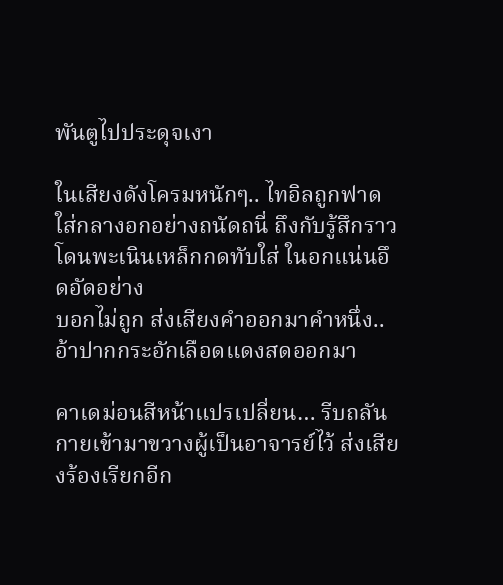พันตูไปประดุจเงา

ในเสียงดังโครมหนักๆ.. ไทอิลถูกฟาดใส่กลางอกอย่างถนัดถนี่ ถึงกับรู้สึกราวโดนพะเนินเหล็กกดทับใส่ ในอกแน่นอึดอัดอย่าง
บอกไม่ถูก ส่งเสียงคำออกมาคำหนึ่ง..อ้าปากกระอักเลือดแดงสดออกมา

คาเดม่อนสีหน้าแปรเปลี่ยน… รีบถลันกายเข้ามาขวางผู้เป็นอาจารย์ไว้ ส่งเสียงร้องเรียกอีก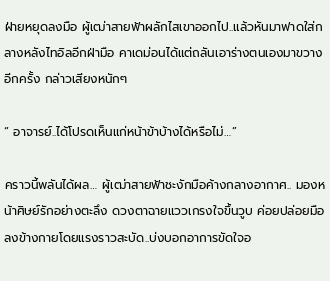ฝ่ายหยุดลงมือ ผู้เฒ่าสายฟ้าผลักไสเขาออกไป..แล้วหันมาฟาดใส่กลางหลังไทอิลอีกฝ่ามือ คาเดม่อนได้แต่ถลันเอาร่างตนเองมาขวางอีกครั้ง กล่าวเสียงหนักๆ

“ อาจารย์..ได้โปรดเห็นแก่หน้าข้าบ้างได้หรือไม่…”

คราวนี้พลันได้ผล… ผู้เฒ่าสายฟ้าชะงักมือค้างกลางอากาศ.. มองหน้าศิษย์รักอย่างตะลึง ดวงตาฉายแววเกรงใจขึ้นวูบ ค่อยปล่อยมือลงข้างกายโดยแรงราวสะบัด..บ่งบอกอาการขัดใจอ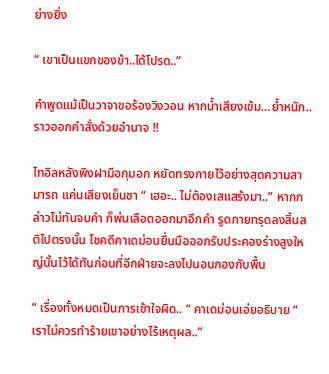ย่างยิ่ง

“ เขาเป็นแขกของข้า..ได้โปรด..”

คำพูดแม้เป็นวาจาขอร้องวิงวอน หากน้ำเสียงเข้ม…ย้ำหนัก.. ราวออกคำสั่งด้วยอำนาจ !!

ไทอิลหลังพิงฝามือกุมอก หยัดทรงกายไว้อย่างสุดความสามารถ แค่นเสียงเย็นชา “ เฮอะ.. ไม่ต้องเสแสร้งมา..” หากกล่าวไม่ทันจบคำ ก็พ่นเลือดออกมาอีกคำ รูดกายทรุดลงสิ้นสติไปตรงนั้น โชคดีคาเดม่อนยื่นมือออกรับประคองร่างสูงใหญ่นั้นไว้ได้ทันก่อนที่อีกฝ่ายจะลงไปนอนกองกับพื้น

“ เรื่องทั้งหมดเป็นการเข้าใจผิด.. “ คาเดม่อนเอ่ยอธิบาย “ เราไม่ควรทำร้ายเขาอย่างไร้เหตุผล..”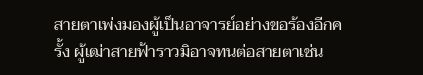สายตาเพ่งมองผู้เป็นอาจารย์อย่างขอร้องอีกครั้ง ผู้เฒ่าสายฟ้าราวมิอาจทนต่อสายตาเช่น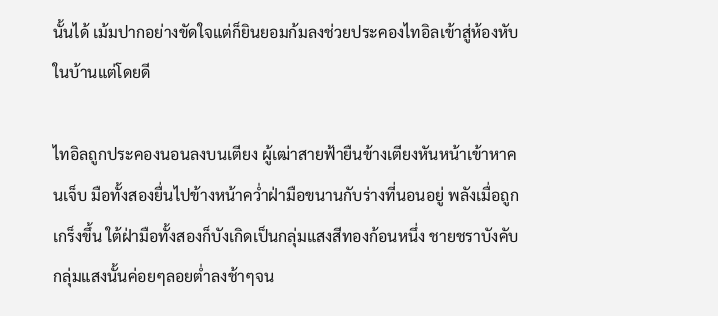นั้นได้ เม้มปากอย่างขัดใจแต่ก็ยินยอมก้มลงช่วยประคองไทอิลเข้าสู่ห้องหับในบ้านแต่โดยดี

ไทอิลถูกประคองนอนลงบนเตียง ผู้เฒ่าสายฟ้ายืนข้างเตียงหันหน้าเข้าหาคนเจ็บ มือทั้งสองยื่นไปข้างหน้าคว่ำฝ่ามือขนานกับร่างที่นอนอยู่ พลังเมื่อถูกเกร็งขึ้น ใต้ฝ่ามือทั้งสองก็บังเกิดเป็นกลุ่มแสงสีทองก้อนหนึ่ง ชายชราบังคับกลุ่มแสงนั้นค่อยๆลอยต่ำลงช้าๆจน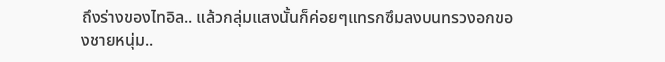ถึงร่างของไทอิล.. แล้วกลุ่มแสงนั้นก็ค่อยๆแทรกซึมลงบนทรวงอกของชายหนุ่ม..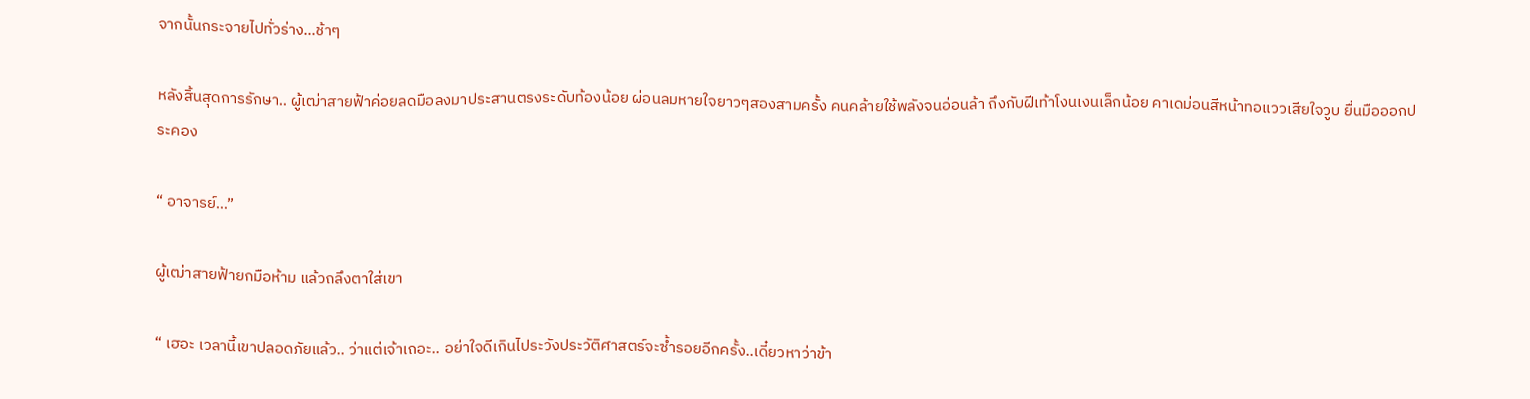จากนั้นกระจายไปทั่วร่าง…ช้าๆ

หลังสิ้นสุดการรักษา.. ผู้เฒ่าสายฟ้าค่อยลดมือลงมาประสานตรงระดับท้องน้อย ผ่อนลมหายใจยาวๆสองสามครั้ง คนคล้ายใช้พลังจนอ่อนล้า ถึงกับฝีเท้าโงนเงนเล็กน้อย คาเดม่อนสีหน้าทอแววเสียใจวูบ ยื่นมือออกประคอง

“ อาจารย์…”

ผู้เฒ่าสายฟ้ายกมือห้าม แล้วถลึงตาใส่เขา

“ เฮอะ เวลานี้เขาปลอดภัยแล้ว.. ว่าแต่เจ้าเถอะ.. อย่าใจดีเกินไประวังประวัติศาสตร์จะซ้ำรอยอีกครั้ง..เดี๋ยวหาว่าข้า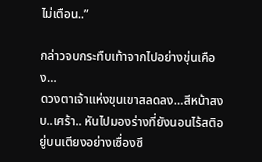ไม่เตือน..”

กล่าวจบกระทืบเท้าจากไปอย่างขุ่นเคือง…
ดวงตาเจ้าแห่งขุนเขาสลดลง…สีหน้าสงบ..เศร้า.. หันไปมองร่างที่ยังนอนไร้สติอยู่บนเตียงอย่างเซื่องซึ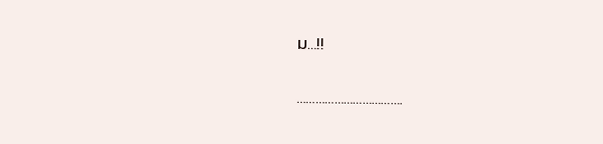ม…!!

…………………………….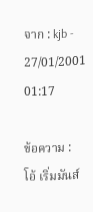จาก : kjb - 27/01/2001 01:17

ข้อความ : โอ้ เริ่มมันส์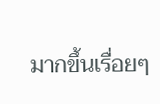มากขึ้นเรื่อยๆ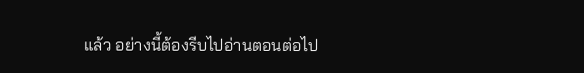แล้ว อย่างนี้ต้องรีบไปอ่านตอนต่อไป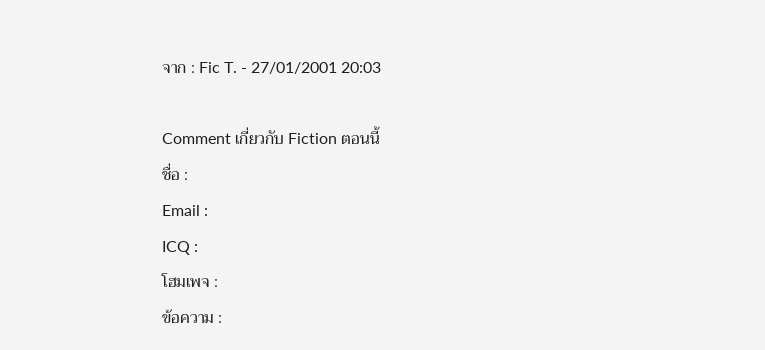จาก : Fic T. - 27/01/2001 20:03

Comment เกี่ยวกับ Fiction ตอนนี้
ชื่อ :
Email :
ICQ :
โฮมเพจ :
ข้อความ :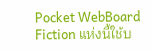Pocket WebBoard Fiction แห่งนี้ใช้บ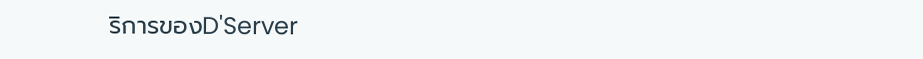ริการของD'Server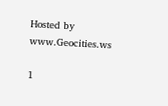Hosted by www.Geocities.ws

1